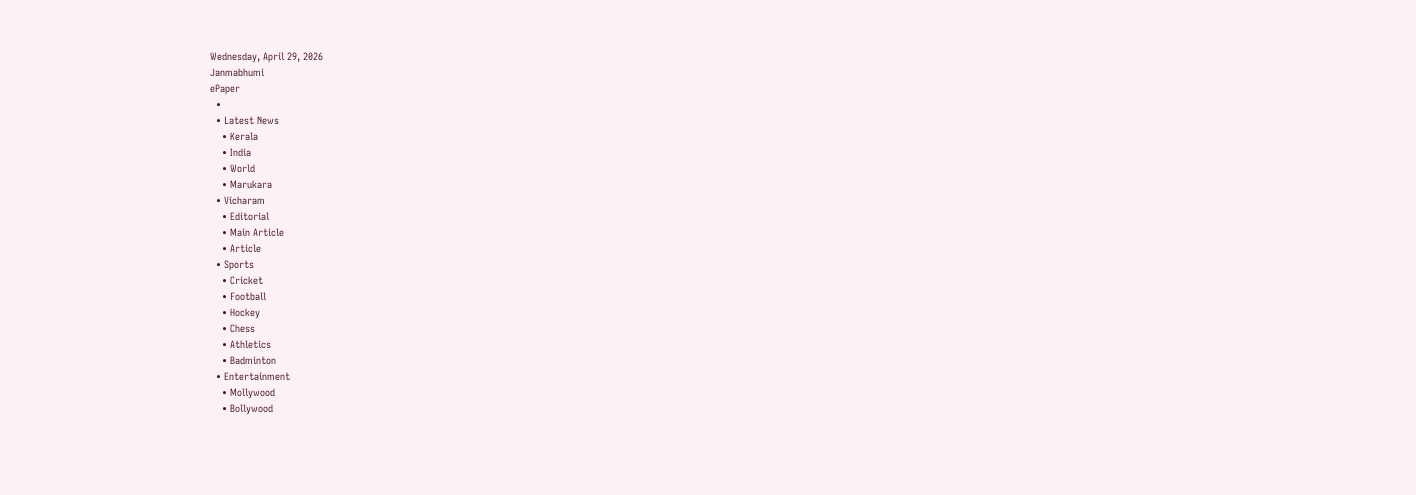Wednesday, April 29, 2026
Janmabhumi
ePaper
  •
  • Latest News
    • Kerala
    • India
    • World
    • Marukara
  • Vicharam
    • Editorial
    • Main Article
    • Article
  • Sports
    • Cricket
    • Football
    • Hockey
    • Chess
    • Athletics
    • Badminton
  • Entertainment
    • Mollywood
    • Bollywood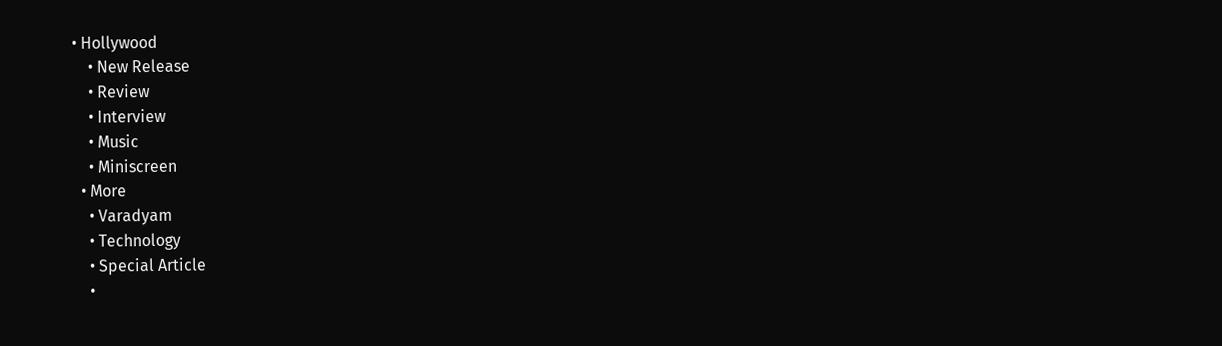• Hollywood
    • New Release
    • Review
    • Interview
    • Music
    • Miniscreen
  • More
    • Varadyam
    • Technology
    • Special Article
    •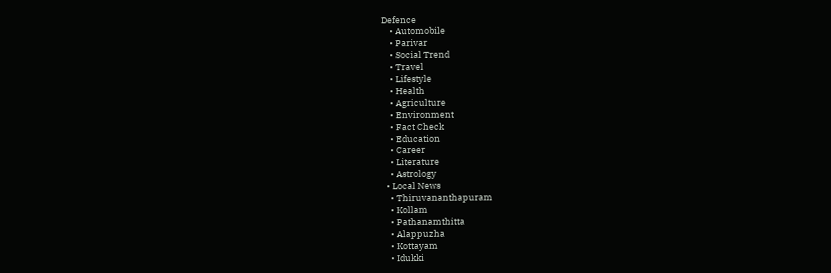Defence
    • Automobile
    • Parivar
    • Social Trend
    • Travel
    • Lifestyle
    • Health
    • Agriculture
    • Environment
    • Fact Check
    • Education
    • Career
    • Literature
    • Astrology
  • Local News
    • Thiruvananthapuram
    • Kollam
    • Pathanamthitta
    • Alappuzha
    • Kottayam
    • Idukki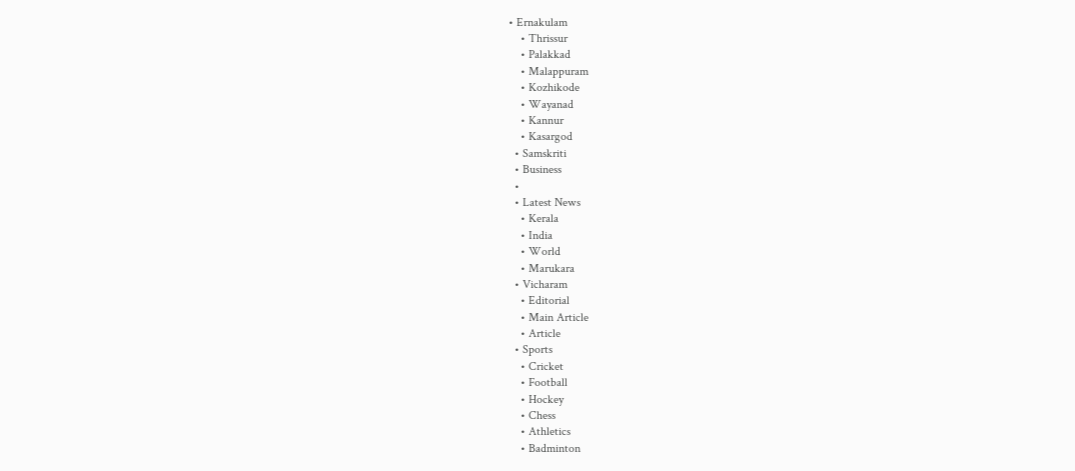• Ernakulam
    • Thrissur
    • Palakkad
    • Malappuram
    • Kozhikode
    • Wayanad
    • Kannur
    • Kasargod
  • Samskriti
  • Business
  •
  • Latest News
    • Kerala
    • India
    • World
    • Marukara
  • Vicharam
    • Editorial
    • Main Article
    • Article
  • Sports
    • Cricket
    • Football
    • Hockey
    • Chess
    • Athletics
    • Badminton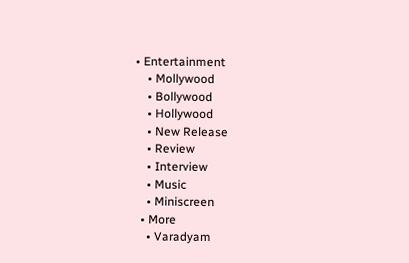• Entertainment
    • Mollywood
    • Bollywood
    • Hollywood
    • New Release
    • Review
    • Interview
    • Music
    • Miniscreen
  • More
    • Varadyam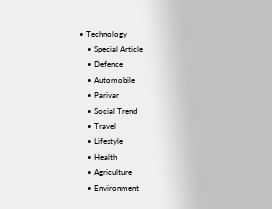• Technology
    • Special Article
    • Defence
    • Automobile
    • Parivar
    • Social Trend
    • Travel
    • Lifestyle
    • Health
    • Agriculture
    • Environment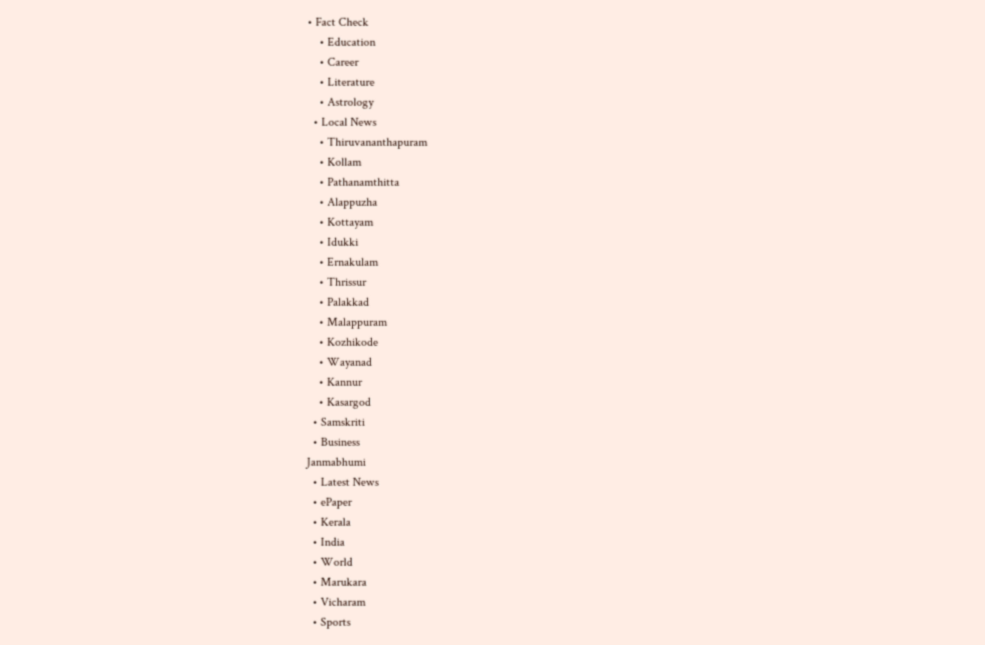• Fact Check
    • Education
    • Career
    • Literature
    • Astrology
  • Local News
    • Thiruvananthapuram
    • Kollam
    • Pathanamthitta
    • Alappuzha
    • Kottayam
    • Idukki
    • Ernakulam
    • Thrissur
    • Palakkad
    • Malappuram
    • Kozhikode
    • Wayanad
    • Kannur
    • Kasargod
  • Samskriti
  • Business
Janmabhumi
  • Latest News
  • ePaper
  • Kerala
  • India
  • World
  • Marukara
  • Vicharam
  • Sports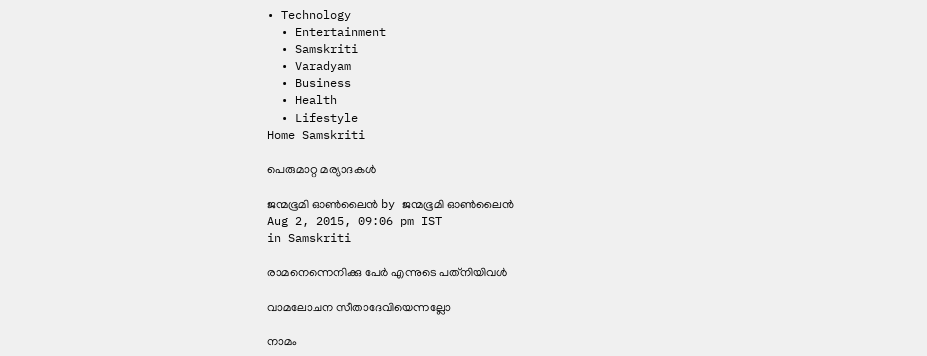• Technology
  • Entertainment
  • Samskriti
  • Varadyam
  • Business
  • Health
  • Lifestyle
Home Samskriti

പെരുമാറ്റ മര്യാദകള്‍

ജന്മഭൂമി ഓണ്‍ലൈന്‍ by ജന്മഭൂമി ഓണ്‍ലൈന്‍
Aug 2, 2015, 09:06 pm IST
in Samskriti

രാമനെന്നെനിക്കു പേര്‍ എന്നുടെ പത്‌നിയിവള്‍

വാമലോചന സീതാദേവിയെന്നല്ലോ

നാമം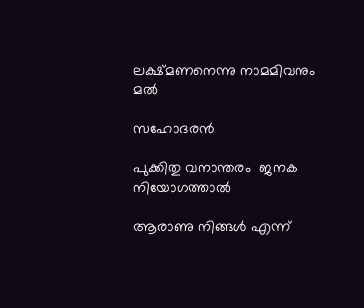ലക്ഷ്മണനെന്നു നാമമിവനും മല്‍

സഹോദരന്‍

പുക്കിതു വനാന്തരം  ജനക നിയോഗത്താല്‍

ആരാണു നിങ്ങള്‍ എന്ന്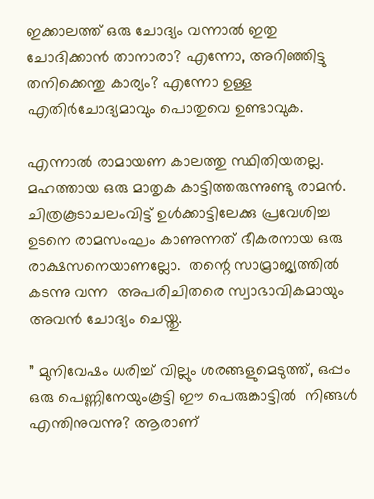ഇക്കാലത്ത് ഒരു ചോദ്യം വന്നാല്‍ ഇതു ചോദിക്കാന്‍ താനാരാ? എന്നോ, അറിഞ്ഞിട്ടു തനിക്കെന്തു കാര്യം? എന്നോ ഉള്ള എതിര്‍ചോദ്യമാവും പൊതുവെ ഉണ്ടാവുക.

എന്നാല്‍ രാമായണ കാലത്തു സ്ഥിതിയതല്ല. മഹത്തായ ഒരു മാതൃക കാട്ടിത്തരുന്നുണ്ടു രാമന്‍. ചിത്രകൂടാചലംവിട്ട് ഉള്‍ക്കാട്ടിലേക്കു പ്രവേശിച്ച ഉടനെ രാമസംഘം കാണുന്നത് ഭീകരനായ ഒരു രാക്ഷസനെയാണല്ലോ.  തന്റെ സാമ്രാജ്യത്തില്‍ കടന്നു വന്ന  അപരിചിതരെ സ്വാഭാവികമായും അവന്‍ ചോദ്യം ചെയ്തു.

” മുനിവേഷം ധരിച്ച് വില്ലും ശരങ്ങളുമെടുത്ത്, ഒപ്പം ഒരു പെണ്ണിനേയുംകൂട്ടി ഈ പെരുങ്കാട്ടില്‍  നിങ്ങള്‍ എന്തിനുവന്നു? ആരാണ്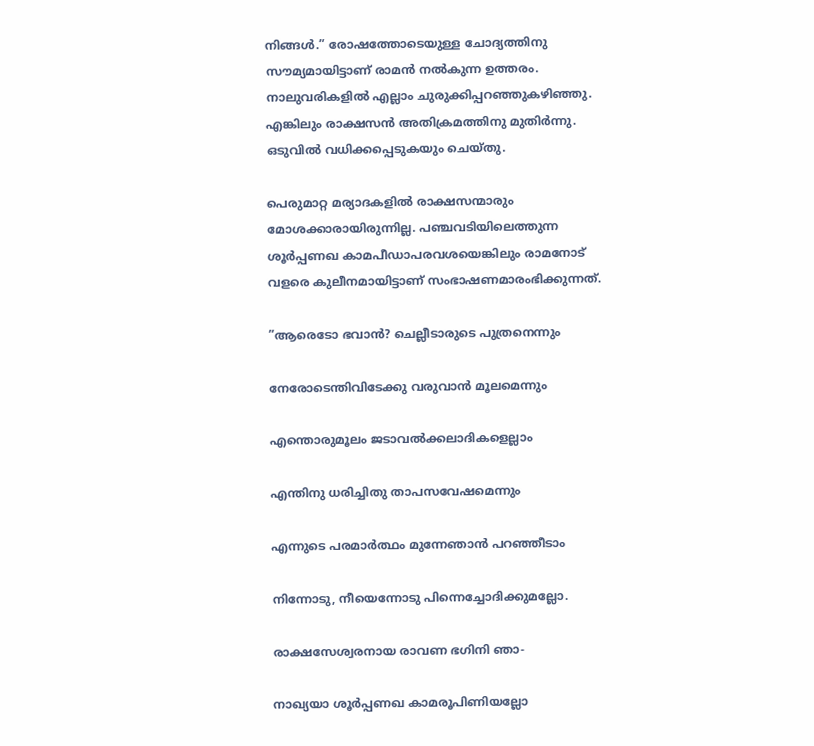നിങ്ങള്‍.” രോഷത്തോടെയുള്ള ചോദ്യത്തിനു സൗമ്യമായിട്ടാണ് രാമന്‍ നല്‍കുന്ന ഉത്തരം. നാലുവരികളില്‍ എല്ലാം ചുരുക്കിപ്പറഞ്ഞുകഴിഞ്ഞു. എങ്കിലും രാക്ഷസന്‍ അതിക്രമത്തിനു മുതിര്‍ന്നു. ഒടുവില്‍ വധിക്കപ്പെടുകയും ചെയ്തു.

പെരുമാറ്റ മര്യാദകളില്‍ രാക്ഷസന്മാരും മോശക്കാരായിരുന്നില്ല. പഞ്ചവടിയിലെത്തുന്ന ശൂര്‍പ്പണഖ കാമപീഡാപരവശയെങ്കിലും രാമനോട് വളരെ കുലീനമായിട്ടാണ് സംഭാഷണമാരംഭിക്കുന്നത്.

”ആരെടോ ഭവാന്‍? ചെല്ലീടാരുടെ പുത്രനെന്നും

നേരോടെന്തിവിടേക്കു വരുവാന്‍ മൂലമെന്നും

എന്തൊരുമൂലം ജടാവല്‍ക്കലാദികളെല്ലാം

എന്തിനു ധരിച്ചിതു താപസവേഷമെന്നും

എന്നുടെ പരമാര്‍ത്ഥം മുന്നേഞാന്‍ പറഞ്ഞീടാം

നിന്നോടു, നീയെന്നോടു പിന്നെച്ചോദിക്കുമല്ലോ.

രാക്ഷസേശ്വരനായ രാവണ ഭഗിനി ഞാ-

നാഖ്യയാ ശൂര്‍പ്പണഖ കാമരൂപിണിയല്ലോ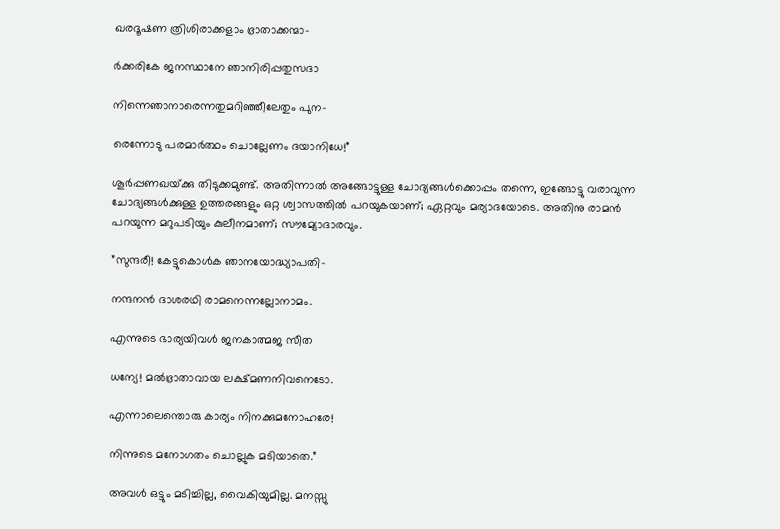ഖരദൂഷണ ത്രിശിരാക്കളാം ഭ്രാതാക്കന്മാ-

ര്‍ക്കരികേ ജനസ്ഥാനേ ഞാനിരിപ്പതുസദാ

നിന്നെഞാനാരെന്നതുമറിഞ്ഞീലേതും പുന-

രെന്നോടു പരമാര്‍ത്ഥം ചൊല്ലേണം ദയാനിധേ!”

ശൂര്‍പ്പണഖയ്‌ക്കു തിടുക്കമുണ്ട്. അതിന്നാല്‍ അങ്ങോട്ടുള്ള ചോദ്യങ്ങള്‍ക്കൊപ്പം തന്നെ, ഇങ്ങോട്ടു വരാവുന്ന ചോദ്യങ്ങള്‍ക്കുള്ള ഉത്തരങ്ങളും ഒറ്റ ശ്വാസത്തില്‍ പറയുകയാണ്; ഏറ്റവും മര്യാദയോടെ. അതിനു രാമന്‍ പറയുന്ന മറുപടിയും കുലീനമാണ്; സൗമ്യോദാരവും.

”സുന്ദരീ! കേട്ടുകൊള്‍ക ഞാനയോദ്ധ്യാപതി-

നന്ദനന്‍ ദാശരഥി രാമനെന്നല്ലോനാമം.

എന്നുടെ ഭാര്യയിവള്‍ ജനകാത്മജ സീത

ധന്യേ! മല്‍ഭ്രാതാവായ ലക്ഷ്മണനിവനെടോ.

എന്നാലെന്തൊരു കാര്യം നിനക്കുമനോഹരേ!

നിന്നുടെ മനോഗതം ചൊല്ലുക മടിയാതെ.”

അവള്‍ ഒട്ടും മടിച്ചില്ല, വൈകിയുമില്ല. മനസ്സു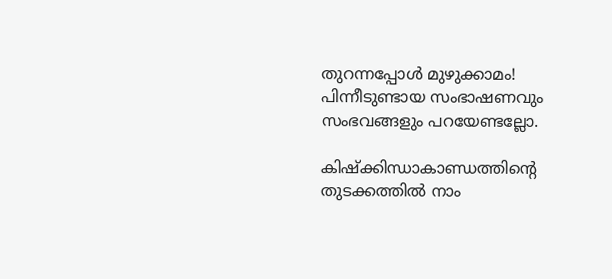തുറന്നപ്പോള്‍ മുഴുക്കാമം! പിന്നീടുണ്ടായ സംഭാഷണവും സംഭവങ്ങളും പറയേണ്ടല്ലോ.

കിഷ്‌ക്കിന്ധാകാണ്ഡത്തിന്റെ തുടക്കത്തില്‍ നാം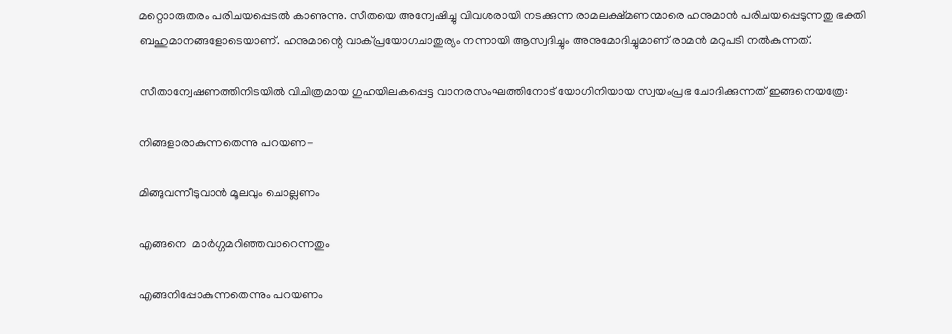മറ്റൊാരുതരം പരിചയപ്പെടല്‍ കാണുന്നു. സീതയെ അന്വേഷിച്ചു വിവശരായി നടക്കുന്ന രാമലക്ഷ്മണന്മാരെ ഹനുമാന്‍ പരിചയപ്പെടുന്നതു ഭക്തി ബഹുമാനങ്ങളോടെയാണ്. ഹനുമാന്റെ വാക്പ്രയോഗചാതുര്യം നന്നായി ആസ്വദിച്ചും അനുമോദിച്ചുമാണ് രാമന്‍ മറുപടി നല്‍കുന്നത്.

സീതാന്വേഷണത്തിനിടയില്‍ വിചിത്രമായ ഗുഹയിലകപ്പെട്ട വാനരസംഘത്തിനോട് യോഗിനിയായ സ്വയംപ്രഭ ചോദിക്കുന്നത് ഇങ്ങനെയത്രേ:

നിങ്ങളാരാകുന്നതെന്നു പറയണ-

മിങ്ങുവന്നീടുവാന്‍ മൂലവും ചൊല്ലണം

എങ്ങനെ  മാര്‍ഗ്ഗമറിഞ്ഞവാറെന്നതും

എങ്ങനിപ്പോകുന്നതെന്നും പറയണം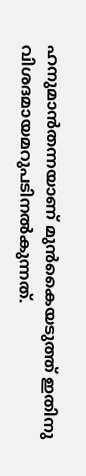ഹനുമാന്‍തന്നയാണ് മുന്‍കൈയടുത്ത് ഇതിനു വിശദമായമറുപടിനല്‍കുന്നത്.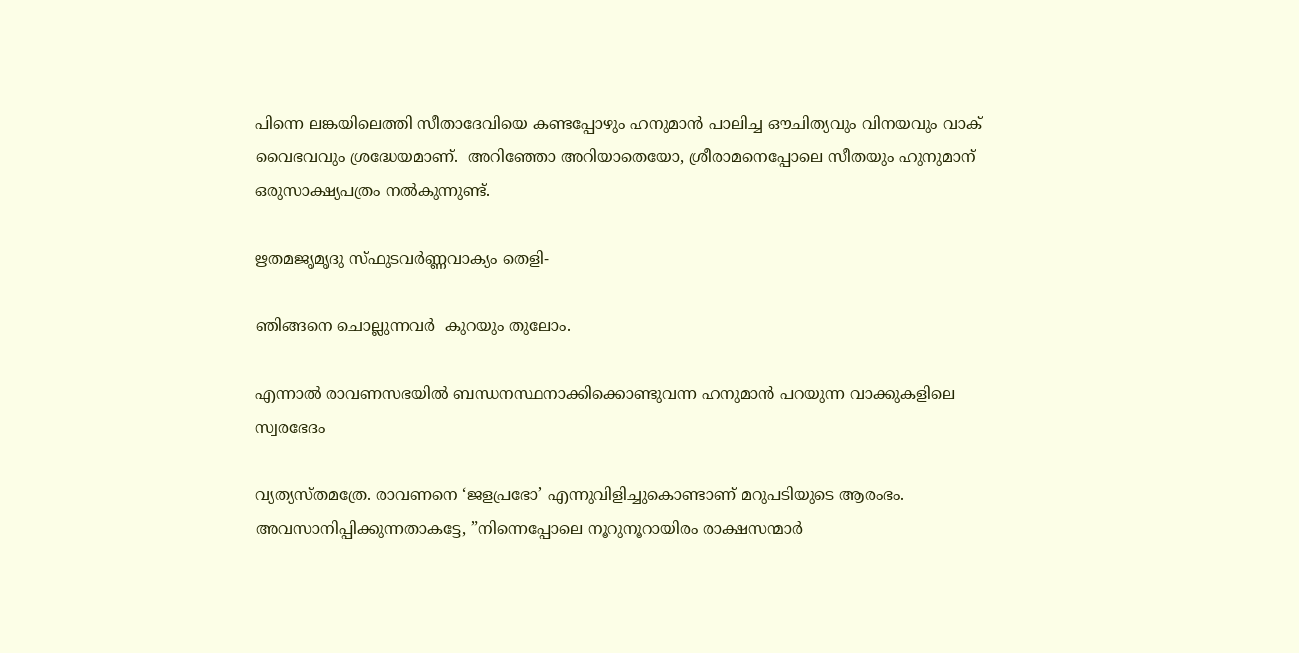പിന്നെ ലങ്കയിലെത്തി സീതാദേവിയെ കണ്ടപ്പോഴും ഹനുമാന്‍ പാലിച്ച ഔചിത്യവും വിനയവും വാക് വൈഭവവും ശ്രദ്ധേയമാണ്.  അറിഞ്ഞോ അറിയാതെയോ, ശ്രീരാമനെപ്പോലെ സീതയും ഹുനുമാന് ഒരുസാക്ഷ്യപത്രം നല്‍കുന്നുണ്ട്.

ഋതമജൃമൃദു സ്ഫുടവര്‍ണ്ണവാക്യം തെളി-

ഞിങ്ങനെ ചൊല്ലുന്നവര്‍  കുറയും തുലോം.

എന്നാല്‍ രാവണസഭയില്‍ ബന്ധനസ്ഥനാക്കിക്കൊണ്ടുവന്ന ഹനുമാന്‍ പറയുന്ന വാക്കുകളിലെ സ്വരഭേദം

വ്യത്യസ്തമത്രേ. രാവണനെ ‘ജളപ്രഭോ’ എന്നുവിളിച്ചുകൊണ്ടാണ് മറുപടിയുടെ ആരംഭം. അവസാനിപ്പിക്കുന്നതാകട്ടേ, ”നിന്നെപ്പോലെ നൂറുനൂറായിരം രാക്ഷസന്മാര്‍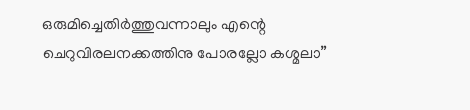ഒരുമിച്ചെതിര്‍ത്തുവന്നാലും എന്റെ ചെറുവിരലനക്കത്തിനു പോരല്ലോ കശ്മലാ”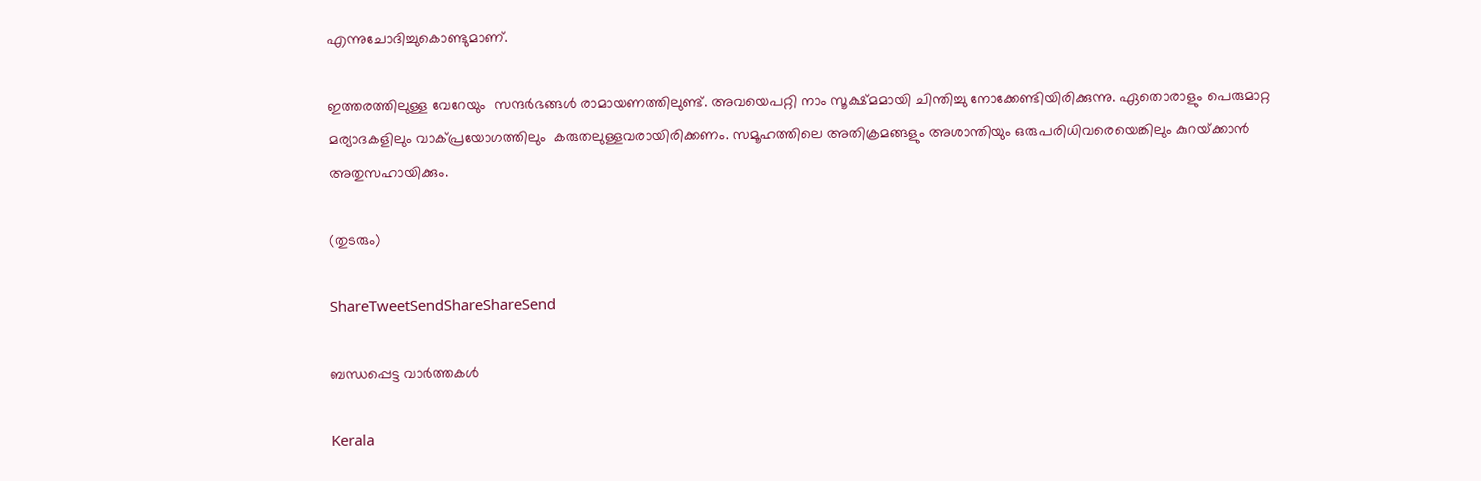എന്നുചോദിച്ചുകൊണ്ടുമാണ്.

ഇത്തരത്തിലുള്ള വേറേയും  സന്ദര്‍ഭങ്ങള്‍ രാമായണത്തിലുണ്ട്. അവയെപറ്റി നാം സൂക്ഷ്മമായി ചിന്തിച്ചു നോക്കേണ്ടിയിരിക്കുന്നു. ഏതൊരാളും പെരുമാറ്റ മര്യാദകളിലും വാക്പ്രയോഗത്തിലും  കരുതലുള്ളവരായിരിക്കണം. സമൂഹത്തിലെ അതിക്രമങ്ങളും അശാന്തിയും ഒരുപരിധിവരെയെങ്കിലും കുറയ്‌ക്കാന്‍ അതുസഹായിക്കും.

(തുടരും)

ShareTweetSendShareShareSend

ബന്ധപ്പെട്ട വാര്‍ത്തകള്‍

Kerala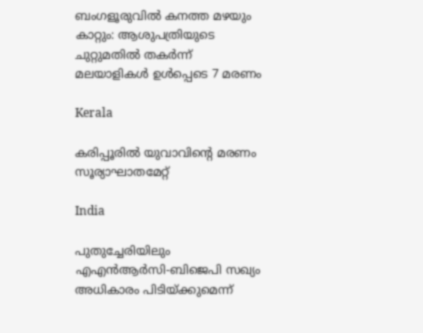ബംഗളൂരുവില്‍ കനത്ത മഴയും കാറ്റും: ആശുപത്രിയുടെ ചുറ്റുമതില്‍ തകര്‍ന്ന് മലയാളികള്‍ ഉള്‍പ്പെടെ 7 മരണം

Kerala

കരിപ്പൂരില്‍ യുവാവിന്റെ മരണം സൂര്യാഘാതമേറ്റ്

India

പുതുച്ചേരിയിലും എഎന്‍ആര്‍സി-ബിജെപി സഖ്യം അധികാരം പിടിയ്‌ക്കുമെന്ന്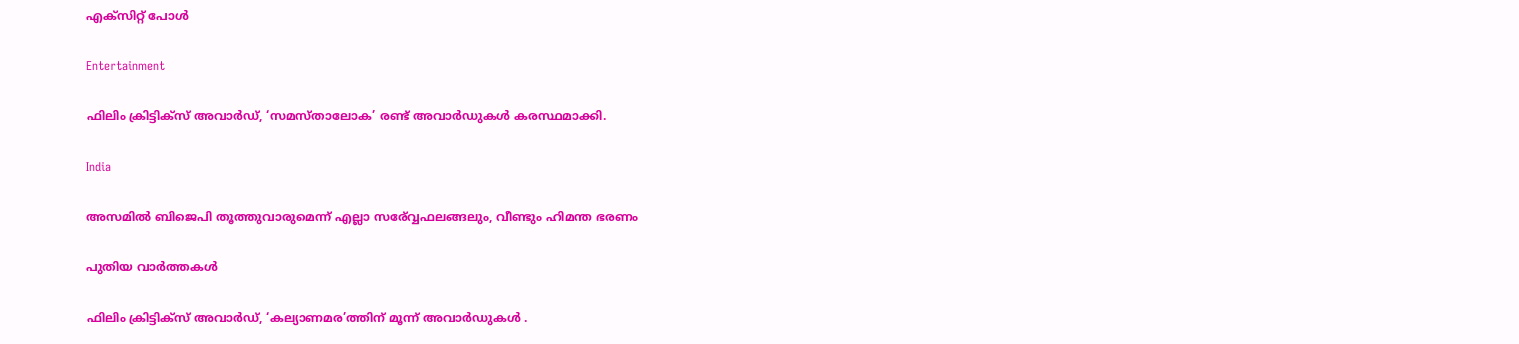എക്സിറ്റ് പോള്‍

Entertainment

ഫിലിം ക്രിട്ടിക്സ് അവാർഡ്, ‘സമസ്താലോക’ രണ്ട് അവാർഡുകൾ കരസ്ഥമാക്കി.

India

അസമില്‍ ബിജെപി തൂത്തുവാരുമെന്ന് എല്ലാ സര‍്വ്വേഫലങ്ങലും, വീണ്ടും ഹിമന്ത ഭരണം

പുതിയ വാര്‍ത്തകള്‍

ഫിലിം ക്രിട്ടിക്സ് അവാർഡ്, ‘കല്യാണമര’ത്തിന് മൂന്ന് അവാർഡുകൾ .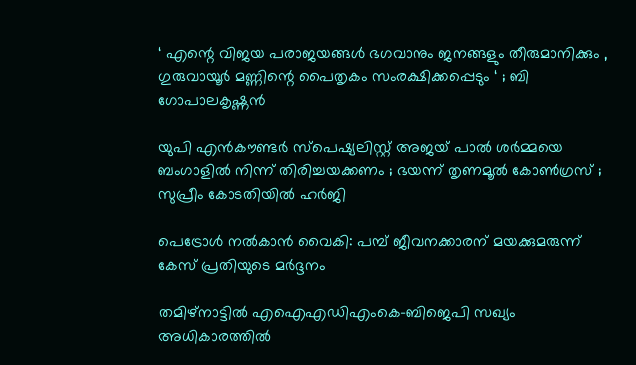‘ എന്റെ വിജയ പരാജയങ്ങൾ ഭഗവാനും ജനങ്ങളും തീരുമാനിക്കും , ഗുരുവായൂർ മണ്ണിന്റെ പൈതൃകം സംരക്ഷിക്കപ്പെടും ‘ ; ബി ഗോപാലകൃഷ്ണൻ

യുപി എൻകൗണ്ടർ സ്പെഷ്യലിസ്റ്റ് അജയ് പാൽ ശർമ്മയെ ബംഗാളിൽ നിന്ന് തിരിച്ചയക്കണം ; ഭയന്ന് തൃണമൂൽ കോൺഗ്രസ് ; സുപ്രീം കോടതിയിൽ ഹർജി

പെട്രോള്‍ നല്‍കാന്‍ വൈകി: പമ്പ് ജീവനക്കാരന് മയക്കുമരുന്ന് കേസ് പ്രതിയുടെ മര്‍ദ്ദനം

തമിഴ്നാട്ടില്‍ എഐഎഡിഎംകെ-ബിജെപി സഖ്യം അധികാരത്തില്‍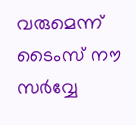വരുമെന്ന് ടൈംസ് നൗ സര്‍വ്വേ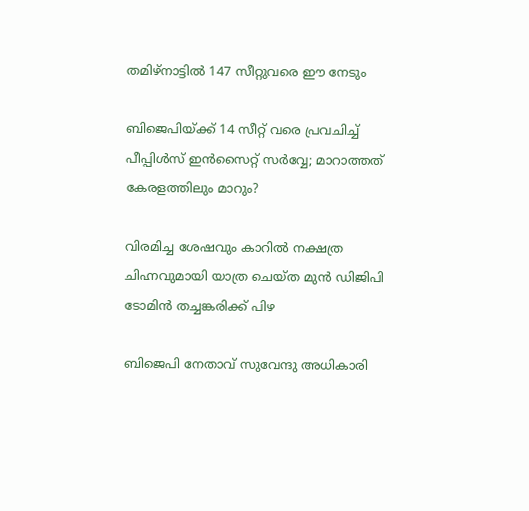തമിഴ്നാട്ടില്‍ 147 സീറ്റുവരെ ഈ നേടും

ബിജെപിയ്‌ക്ക് 14 സീറ്റ് വരെ പ്രവചിച്ച് പീപ്പിള്‍സ് ഇന്‍സൈറ്റ് സര്‍വ്വേ; മാറാത്തത് കേരളത്തിലും മാറും?

വിരമിച്ച ശേഷവും കാറില്‍ നക്ഷത്ര ചിഹ്നവുമായി യാത്ര ചെയ്ത മുന്‍ ഡിജിപി ടോമിന്‍ തച്ചങ്കരിക്ക് പിഴ

ബിജെപി നേതാവ് സുവേന്ദു അധികാരി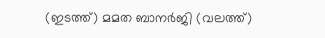(ഇടത്ത്) മമത ബാനര്‍ജി (വലത്ത്)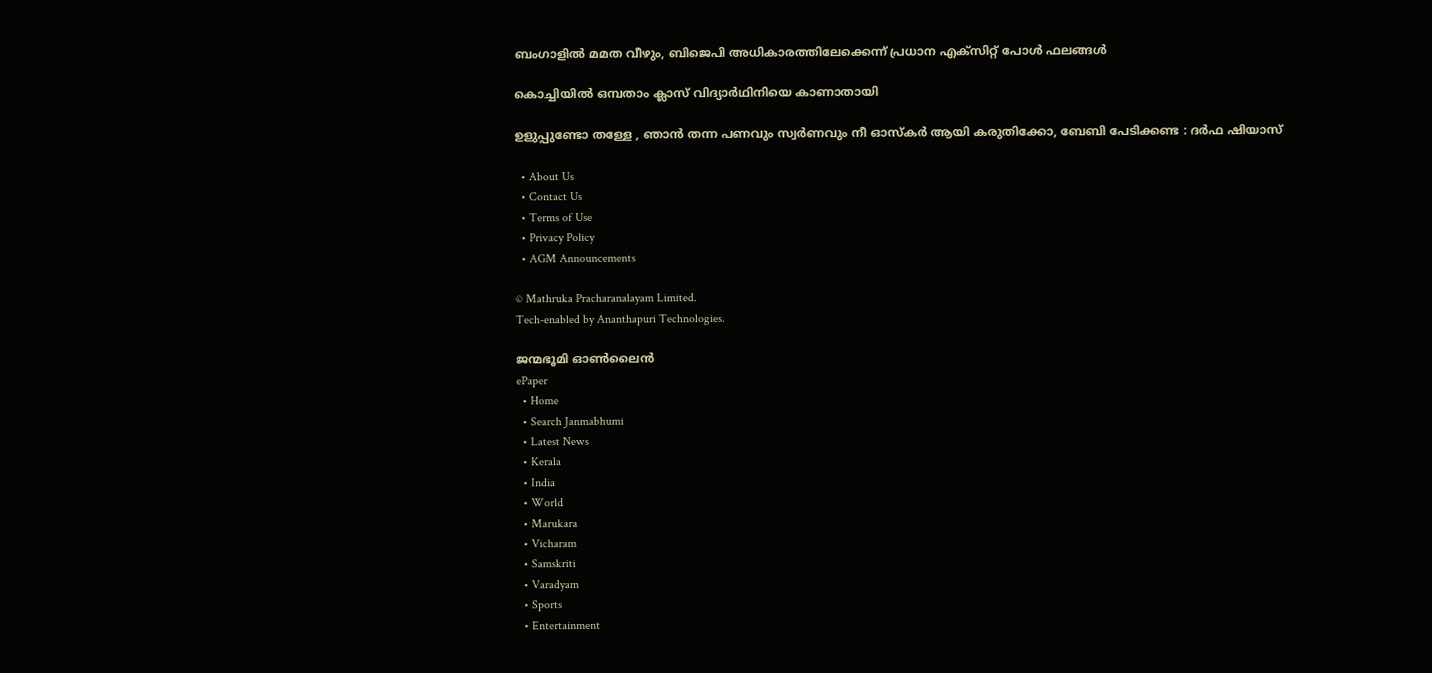ബംഗാളില്‍ മമത വീഴും, ബിജെപി അധികാരത്തിലേക്കെന്ന് പ്രധാന എക്സിറ്റ് പോള്‍ ഫലങ്ങള്‍

കൊച്ചിയില്‍ ഒമ്പതാം ക്ലാസ് വിദ്യാര്‍ഥിനിയെ കാണാതായി

ഉളുപ്പുണ്ടോ തള്ളേ , ഞാൻ തന്ന പണവും സ്വര്‍ണവും നീ ഓസ്കർ ആയി കരുതിക്കോ, ബേബി പേടിക്കണ്ട : ദർഫ ഷിയാസ്

  • About Us
  • Contact Us
  • Terms of Use
  • Privacy Policy
  • AGM Announcements

© Mathruka Pracharanalayam Limited.
Tech-enabled by Ananthapuri Technologies.

ജന്മഭൂമി ഓണ്‍ലൈന്‍
ePaper
  • Home
  • Search Janmabhumi
  • Latest News
  • Kerala
  • India
  • World
  • Marukara
  • Vicharam
  • Samskriti
  • Varadyam
  • Sports
  • Entertainment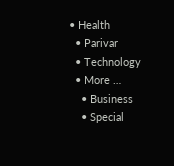• Health
  • Parivar
  • Technology
  • More …
    • Business
    • Special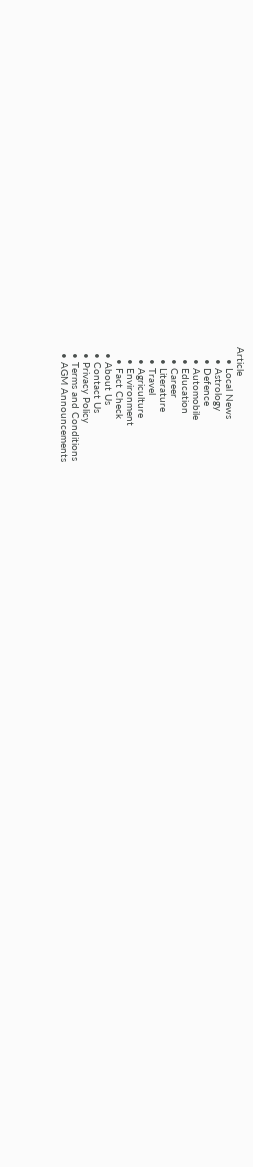Article
    • Local News
    • Astrology
    • Defence
    • Automobile
    • Education
    • Career
    • Literature
    • Travel
    • Agriculture
    • Environment
    • Fact Check
  • About Us
  • Contact Us
  • Privacy Policy
  • Terms and Conditions
  • AGM Announcements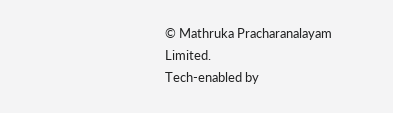© Mathruka Pracharanalayam Limited.
Tech-enabled by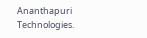Ananthapuri Technologies.